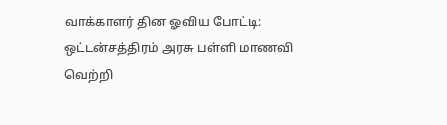வாக்காளர் தின ஓவிய போட்டி: ஒட்டன்சத்திரம் அரசு பள்ளி மாணவி வெற்றி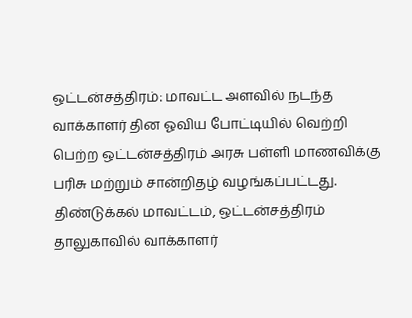ஒட்டன்சத்திரம்: மாவட்ட அளவில் நடந்த வாக்காளர் தின ஓவிய போட்டியில் வெற்றி பெற்ற ஒட்டன்சத்திரம் அரசு பள்ளி மாணவிக்கு பரிசு மற்றும் சான்றிதழ் வழங்கப்பட்டது. திண்டுக்கல் மாவட்டம், ஒட்டன்சத்திரம் தாலுகாவில் வாக்காளர்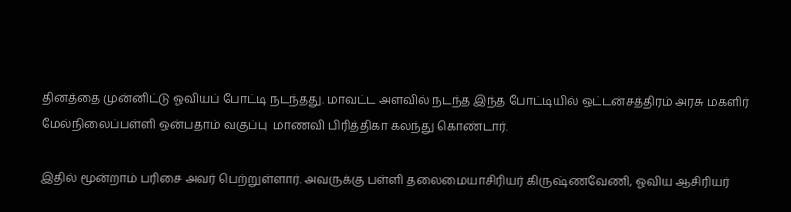தினத்தை முன்னிட்டு ஓவியப் போட்டி நடந்தது. மாவட்ட அளவில் நடந்த இந்த போட்டியில் ஒட்டன்சத்திரம் அரசு மகளிர் மேல்நிலைப்பள்ளி ஒன்பதாம் வகுப்பு  மாணவி பிரித்திகா கலந்து கொண்டார்.

இதில் மூன்றாம் பரிசை அவர் பெற்றுள்ளார். அவருக்கு பள்ளி தலைமையாசிரியர் கிருஷ்ணவேணி, ஓவிய ஆசிரியர்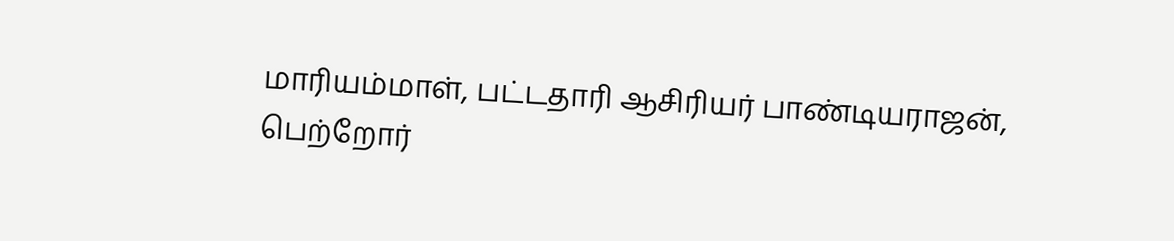மாரியம்மாள், பட்டதாரி ஆசிரியர் பாண்டியராஜன், பெற்றோர்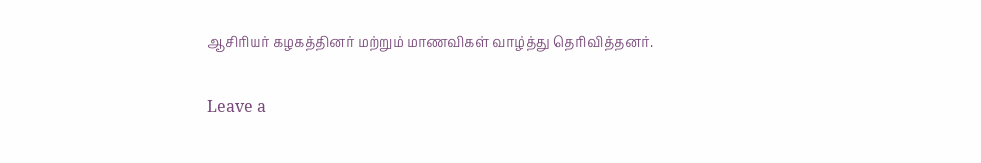ஆசிரியர் கழகத்தினர் மற்றும் மாணவிகள் வாழ்த்து தெரிவித்தனர்.

Leave a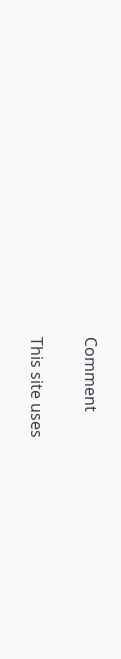Comment

This site uses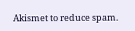Akismet to reduce spam.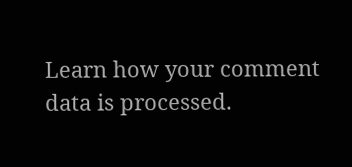Learn how your comment data is processed.